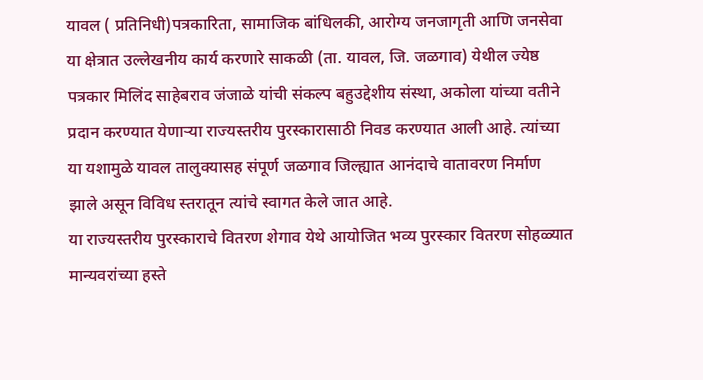यावल ( प्रतिनिधी)पत्रकारिता, सामाजिक बांधिलकी, आरोग्य जनजागृती आणि जनसेवा या क्षेत्रात उल्लेखनीय कार्य करणारे साकळी (ता. यावल, जि. जळगाव) येथील ज्येष्ठ पत्रकार मिलिंद साहेबराव जंजाळे यांची संकल्प बहुउद्देशीय संस्था, अकोला यांच्या वतीने प्रदान करण्यात येणाऱ्या राज्यस्तरीय पुरस्कारासाठी निवड करण्यात आली आहे. त्यांच्या या यशामुळे यावल तालुक्यासह संपूर्ण जळगाव जिल्ह्यात आनंदाचे वातावरण निर्माण झाले असून विविध स्तरातून त्यांचे स्वागत केले जात आहे.
या राज्यस्तरीय पुरस्काराचे वितरण शेगाव येथे आयोजित भव्य पुरस्कार वितरण सोहळ्यात मान्यवरांच्या हस्ते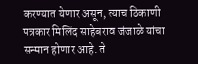करण्यात येणार असून, त्याच ठिकाणी पत्रकार मिलिंद साहेबराव जंजाळे यांचा सन्मान होणार आहे. ते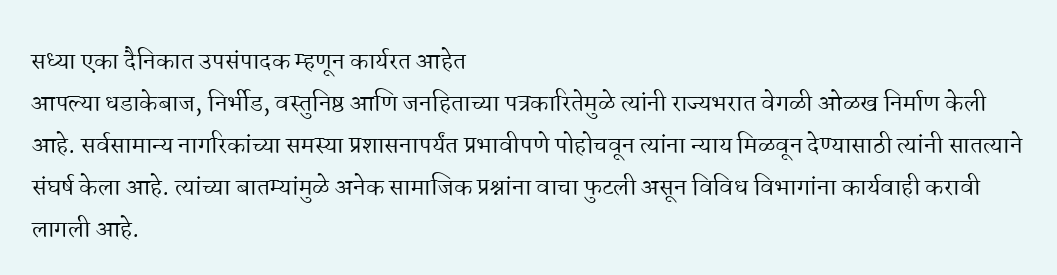सध्या एका दैनिकात उपसंपादक म्हणून कार्यरत आहेत
आपल्या धडाकेबाज, निर्भीड, वस्तुनिष्ठ आणि जनहिताच्या पत्रकारितेमुळे त्यांनी राज्यभरात वेगळी ओळख निर्माण केली आहे. सर्वसामान्य नागरिकांच्या समस्या प्रशासनापर्यंत प्रभावीपणे पोहोचवून त्यांना न्याय मिळवून देण्यासाठी त्यांनी सातत्याने संघर्ष केला आहे. त्यांच्या बातम्यांमुळे अनेक सामाजिक प्रश्नांना वाचा फुटली असून विविध विभागांना कार्यवाही करावी लागली आहे.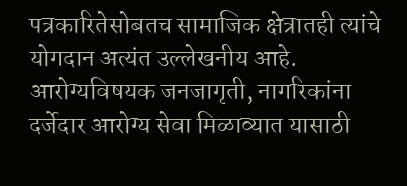पत्रकारितेसोबतच सामाजिक क्षेत्रातही त्यांचे योगदान अत्यंत उल्लेखनीय आहे. आरोग्यविषयक जनजागृती, नागरिकांना दर्जेदार आरोग्य सेवा मिळाव्यात यासाठी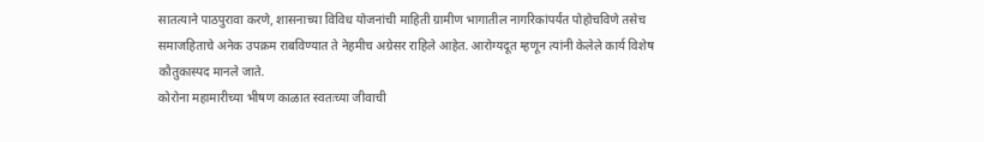सातत्याने पाठपुरावा करणे, शासनाच्या विविध योजनांची माहिती ग्रामीण भागातील नागरिकांपर्यंत पोहोचविणे तसेच समाजहिताचे अनेक उपक्रम राबविण्यात ते नेहमीच अग्रेसर राहिले आहेत. आरोग्यदूत म्हणून त्यांनी केलेले कार्य विशेष कौतुकास्पद मानले जाते.
कोरोना महामारीच्या भीषण काळात स्वतःच्या जीवाची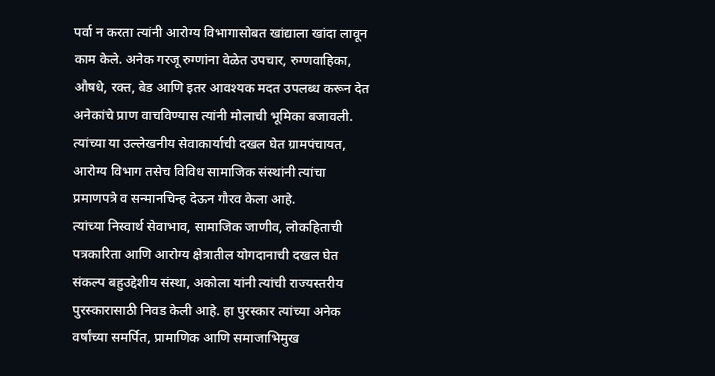पर्वा न करता त्यांनी आरोग्य विभागासोबत खांद्याला खांदा लावून काम केले. अनेक गरजू रुग्णांना वेळेत उपचार, रुग्णवाहिका, औषधे, रक्त, बेड आणि इतर आवश्यक मदत उपलब्ध करून देत अनेकांचे प्राण वाचविण्यास त्यांनी मोलाची भूमिका बजावली. त्यांच्या या उल्लेखनीय सेवाकार्याची दखल घेत ग्रामपंचायत, आरोग्य विभाग तसेच विविध सामाजिक संस्थांनी त्यांचा प्रमाणपत्रे व सन्मानचिन्ह देऊन गौरव केला आहे.
त्यांच्या निस्वार्थ सेवाभाव, सामाजिक जाणीव, लोकहिताची पत्रकारिता आणि आरोग्य क्षेत्रातील योगदानाची दखल घेत संकल्प बहुउद्देशीय संस्था, अकोला यांनी त्यांची राज्यस्तरीय पुरस्कारासाठी निवड केली आहे. हा पुरस्कार त्यांच्या अनेक वर्षांच्या समर्पित, प्रामाणिक आणि समाजाभिमुख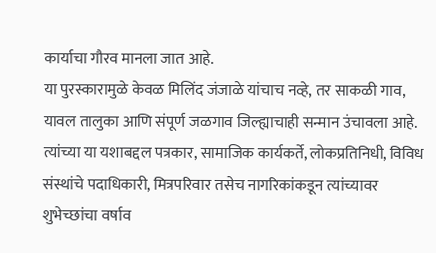कार्याचा गौरव मानला जात आहे.
या पुरस्कारामुळे केवळ मिलिंद जंजाळे यांचाच नव्हे, तर साकळी गाव, यावल तालुका आणि संपूर्ण जळगाव जिल्ह्याचाही सन्मान उंचावला आहे. त्यांच्या या यशाबद्दल पत्रकार, सामाजिक कार्यकर्ते, लोकप्रतिनिधी, विविध संस्थांचे पदाधिकारी, मित्रपरिवार तसेच नागरिकांकडून त्यांच्यावर शुभेच्छांचा वर्षाव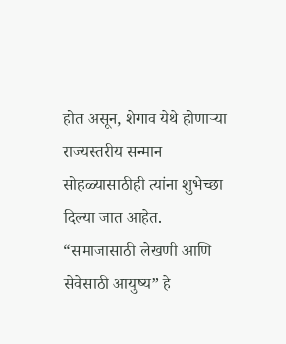होत असून, शेगाव येथे होणाऱ्या राज्यस्तरीय सन्मान सोहळ्यासाठीही त्यांना शुभेच्छा दिल्या जात आहेत.
“समाजासाठी लेखणी आणि सेवेसाठी आयुष्य” हे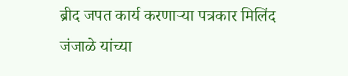ब्रीद जपत कार्य करणाऱ्या पत्रकार मिलिंद जंजाळे यांच्या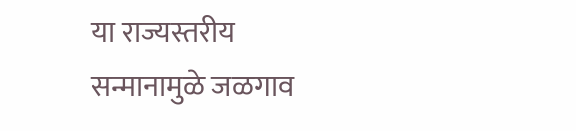या राज्यस्तरीय सन्मानामुळे जळगाव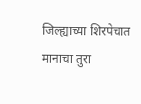जिल्ह्याच्या शिरपेचात मानाचा तुरा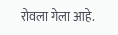रोवला गेला आहे.